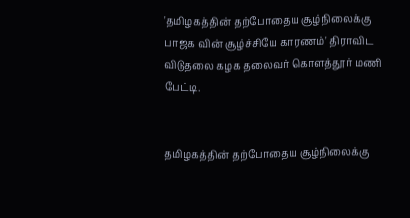'தமிழகத்தின் தற்போதைய சூழ்நிலைக்கு பாஜக வின் சூழ்ச்சியே காரணம்' திராவிட விடுதலை கழக தலைவர் கொளத்தூர் மணி பேட்டி.


தமிழகத்தின் தற்போதைய சூழ்நிலைக்கு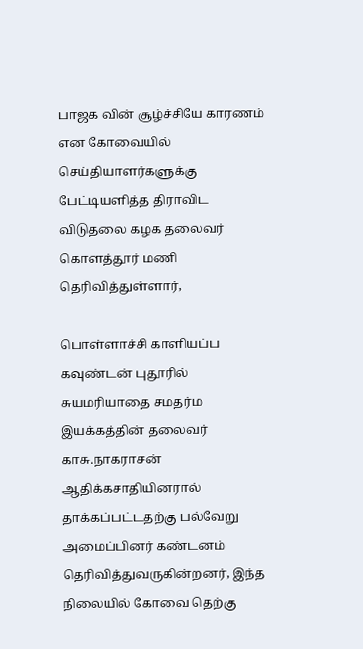பாஜக வின் சூழ்ச்சியே காரணம் என கோவையில் செய்தியாளர்களுக்கு பேட்டியளித்த திராவிட விடுதலை கழக தலைவர் கொளத்தூர் மணி தெரிவித்துள்ளார்,

பொள்ளாச்சி காளியப்ப கவுண்டன் புதூரில் சுயமரியாதை சமதர்ம இயக்கத்தின் தலைவர் காசு.நாகராசன் ஆதிக்கசாதியினரால் தாக்கப்பட்டதற்கு பல்வேறு அமைப்பினர் கண்டனம் தெரிவித்துவருகின்றனர், இந்த நிலையில் கோவை தெற்கு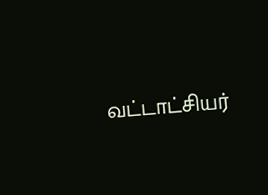வட்டாட்சியர்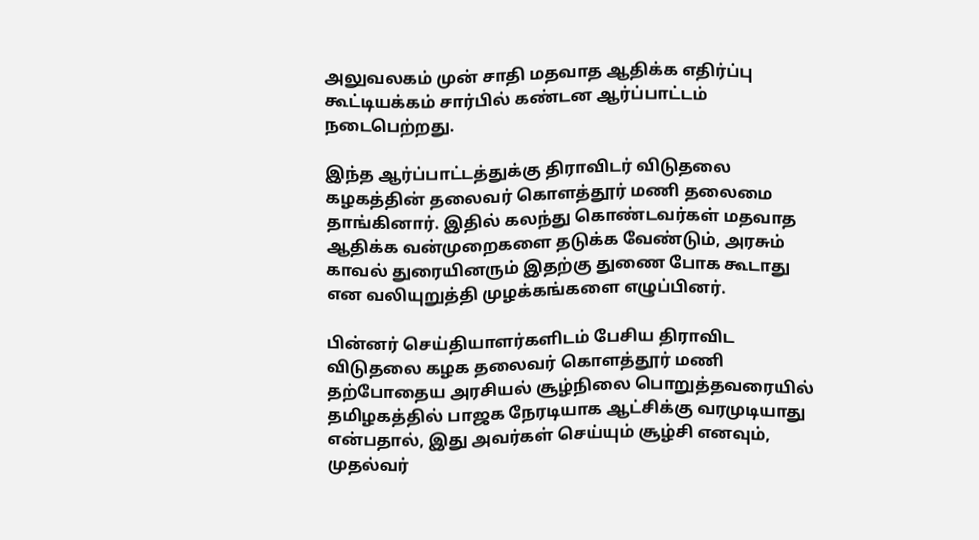அலுவலகம் முன் சாதி மதவாத ஆதிக்க எதிர்ப்பு கூட்டியக்கம் சார்பில் கண்டன ஆர்ப்பாட்டம் நடைபெற்றது.

இந்த ஆர்ப்பாட்டத்துக்கு திராவிடர் விடுதலை கழகத்தின் தலைவர் கொளத்தூர் மணி தலைமை தாங்கினார். இதில் கலந்து கொண்டவர்கள் மதவாத ஆதிக்க வன்முறைகளை தடுக்க வேண்டும், அரசும் காவல் துரையினரும் இதற்கு துணை போக கூடாது என வலியுறுத்தி முழக்கங்களை எழுப்பினர்.

பின்னர் செய்தியாளர்களிடம் பேசிய திராவிட விடுதலை கழக தலைவர் கொளத்தூர் மணி தற்போதைய அரசியல் சூழ்நிலை பொறுத்தவரையில் தமிழகத்தில் பாஜக நேரடியாக ஆட்சிக்கு வரமுடியாது என்பதால், இது அவர்கள் செய்யும் சூழ்சி எனவும், முதல்வர்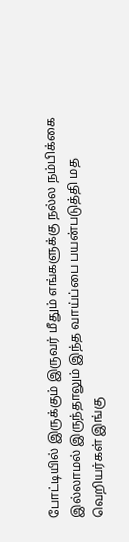போட்டியில் இருக்கும் இருவர் மீதும் எங்களுக்கு நல்ல நம்பிக்கை இல்லாமல் இருந்தாலும் இந்த வாய்ப்பை பயன்படுத்தி மத வெறியர்கள் இங்கு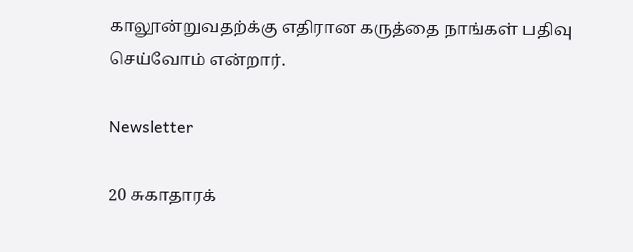காலூன்றுவதற்க்கு எதிரான கருத்தை நாங்கள் பதிவு செய்வோம் என்றார்.

Newsletter

20 சுகாதாரக்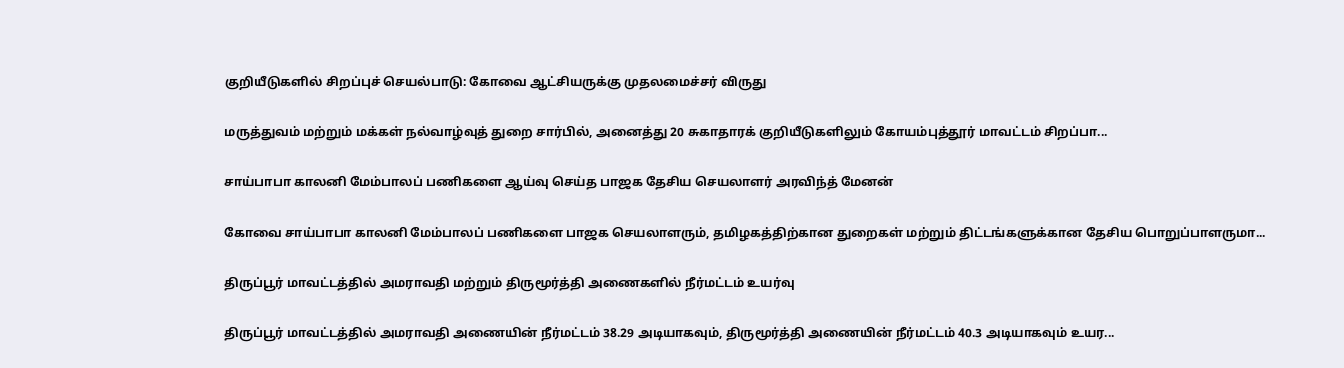குறியீடுகளில் சிறப்புச் செயல்பாடு: கோவை ஆட்சியருக்கு முதலமைச்சர் விருது

மருத்துவம் மற்றும் மக்கள் நல்வாழ்வுத் துறை சார்பில், அனைத்து 20 சுகாதாரக் குறியீடுகளிலும் கோயம்புத்தூர் மாவட்டம் சிறப்பா...

சாய்பாபா காலனி மேம்பாலப் பணிகளை ஆய்வு செய்த பாஜக தேசிய செயலாளர் அரவிந்த் மேனன்

கோவை சாய்பாபா காலனி மேம்பாலப் பணிகளை பாஜக செயலாளரும், தமிழகத்திற்கான துறைகள் மற்றும் திட்டங்களுக்கான தேசிய பொறுப்பாளருமா...

திருப்பூர் மாவட்டத்தில் அமராவதி மற்றும் திருமூர்த்தி அணைகளில் நீர்மட்டம் உயர்வு

திருப்பூர் மாவட்டத்தில் அமராவதி அணையின் நீர்மட்டம் 38.29 அடியாகவும், திருமூர்த்தி அணையின் நீர்மட்டம் 40.3 அடியாகவும் உயர...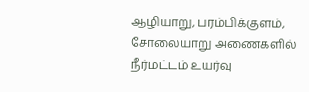ஆழியாறு, பரம்பிக்குளம், சோலையாறு அணைகளில் நீர்மட்டம் உயர்வு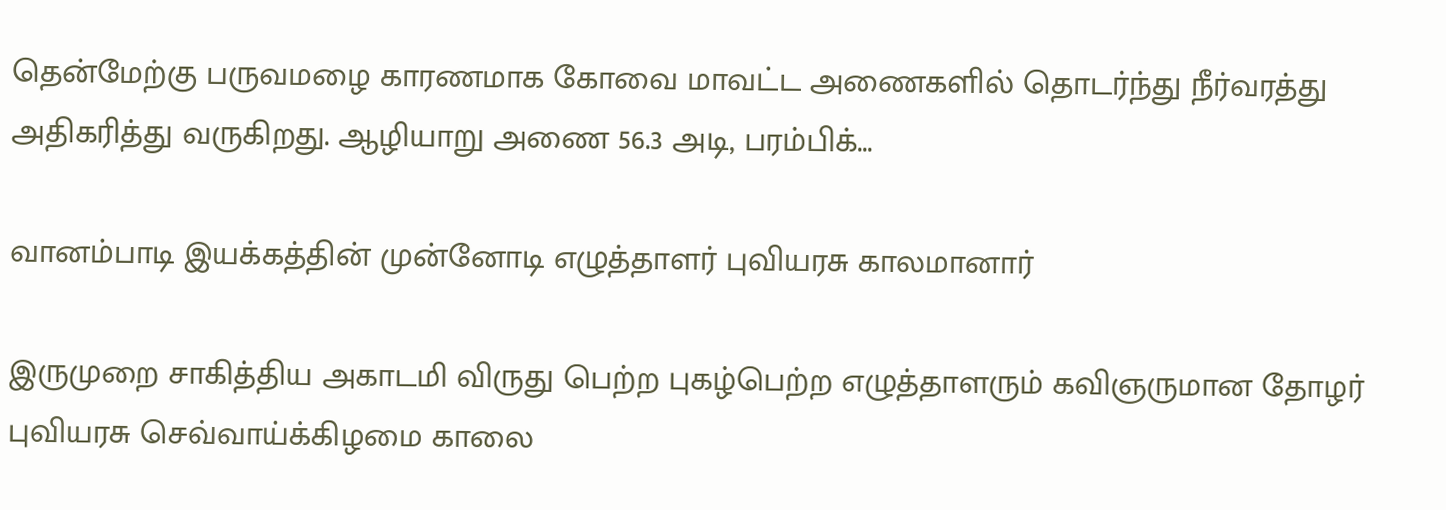தென்மேற்கு பருவமழை காரணமாக கோவை மாவட்ட அணைகளில் தொடர்ந்து நீர்வரத்து அதிகரித்து வருகிறது. ஆழியாறு அணை 56.3 அடி, பரம்பிக்...

வானம்பாடி இயக்கத்தின் முன்னோடி எழுத்தாளர் புவியரசு காலமானார்

இருமுறை சாகித்திய அகாடமி விருது பெற்ற புகழ்பெற்ற எழுத்தாளரும் கவிஞருமான தோழர் புவியரசு செவ்வாய்க்கிழமை காலை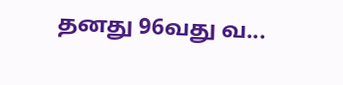தனது 96வது வ...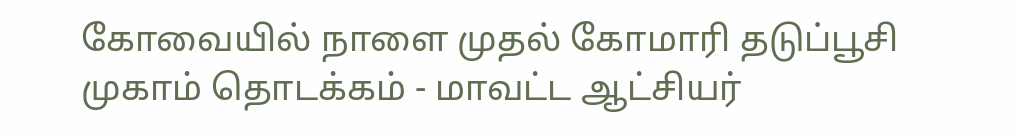கோவையில் நாளை முதல் கோமாரி தடுப்பூசி முகாம் தொடக்கம் - மாவட்ட ஆட்சியர்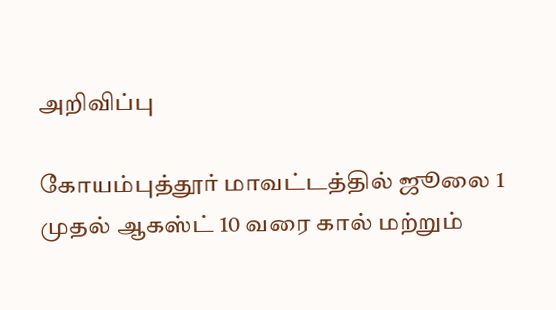அறிவிப்பு

கோயம்புத்தூர் மாவட்டத்தில் ஜூலை 1 முதல் ஆகஸ்ட் 10 வரை கால் மற்றும்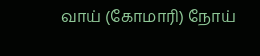வாய் (கோமாரி) நோய்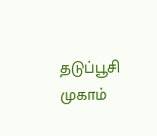தடுப்பூசி முகாம்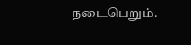நடைபெறும்.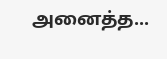அனைத்த...